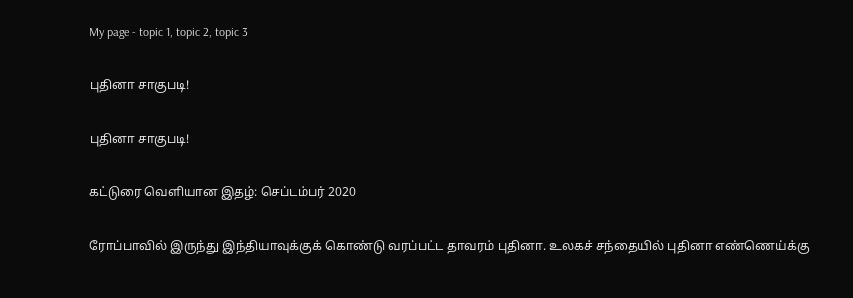My page - topic 1, topic 2, topic 3

புதினா சாகுபடி!

புதினா சாகுபடி!

கட்டுரை வெளியான இதழ்: செப்டம்பர் 2020

ரோப்பாவில் இருந்து இந்தியாவுக்குக் கொண்டு வரப்பட்ட தாவரம் புதினா. உலகச் சந்தையில் புதினா எண்ணெய்க்கு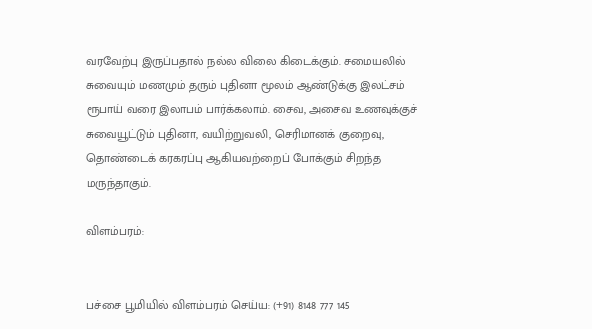வரவேற்பு இருப்பதால் நல்ல விலை கிடைக்கும். சமையலில் சுவையும் மணமும் தரும் புதினா மூலம் ஆண்டுக்கு இலட்சம் ரூபாய் வரை இலாபம் பார்க்கலாம். சைவ, அசைவ உணவுக்குச் சுவையூட்டும் புதினா, வயிற்றுவலி, செரிமானக் குறைவு, தொண்டைக் கரகரப்பு ஆகியவற்றைப் போக்கும் சிறந்த மருந்தாகும்.

விளம்பரம்:


பச்சை பூமியில் விளம்பரம் செய்ய: (+91) 8148 777 145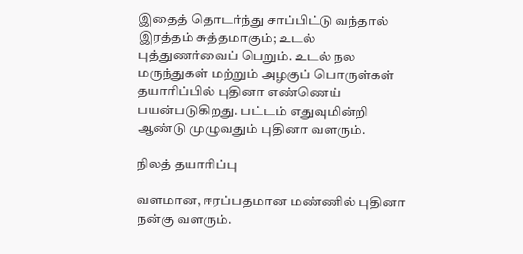இதைத் தொடர்ந்து சாப்பிட்டு வந்தால் இரத்தம் சுத்தமாகும்; உடல் புத்துணர்வைப் பெறும். உடல் நல மருந்துகள் மற்றும் அழகுப் பொருள்கள் தயாரிப்பில் புதினா எண்ணெய் பயன்படுகிறது. பட்டம் எதுவுமின்றி ஆண்டு முழுவதும் புதினா வளரும்.

நிலத் தயாரிப்பு

வளமான, ஈரப்பதமான மண்ணில் புதினா நன்கு வளரும்.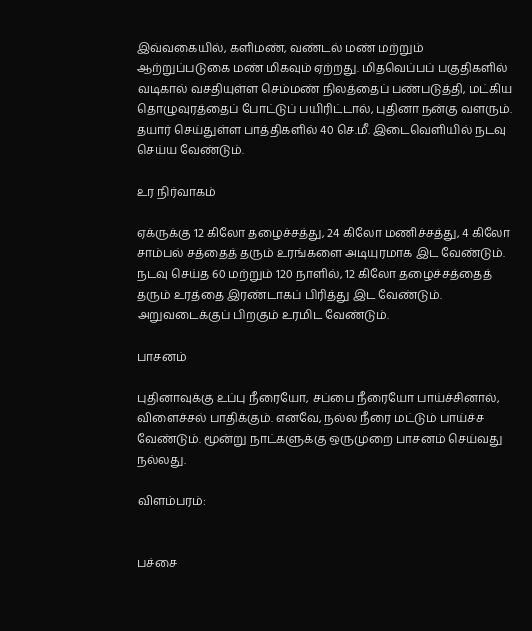இவ்வகையில், களிமண், வண்டல் மண் மற்றும் ஆற்றுப்படுகை மண் மிகவும் ஏற்றது. மிதவெப்பப் பகுதிகளில் வடிகால் வசதியுள்ள செம்மண் நிலத்தைப் பண்படுத்தி, மட்கிய தொழுவுரத்தைப் போட்டுப் பயிரிட்டால், புதினா நன்கு வளரும். தயார் செய்துள்ள பாத்திகளில் 40 செ.மீ. இடைவெளியில் நடவு செய்ய வேண்டும்.

உர நிர்வாகம்

ஏக்ருக்கு 12 கிலோ தழைச்சத்து, 24 கிலோ மணிச்சத்து, 4 கிலோ சாம்பல் சத்தைத் தரும் உரங்களை அடியுரமாக இட வேண்டும். நடவு செய்த 60 மற்றும் 120 நாளில், 12 கிலோ தழைச்சத்தைத் தரும் உரத்தை இரண்டாகப் பிரித்து இட வேண்டும். அறுவடைக்குப் பிறகும் உரமிட வேண்டும்.

பாசனம்

புதினாவுக்கு உப்பு நீரையோ, சப்பை நீரையோ பாய்ச்சினால், விளைச்சல் பாதிக்கும். எனவே, நல்ல நீரை மட்டும் பாய்ச்ச வேண்டும். மூன்று நாட்களுக்கு ஒருமுறை பாசனம் செய்வது நல்லது.

விளம்பரம்:


பச்சை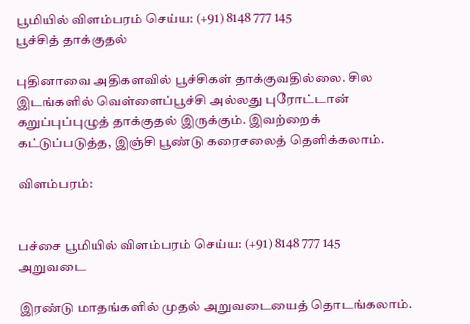பூமியில் விளம்பரம் செய்ய: (+91) 8148 777 145
பூச்சித் தாக்குதல்

புதினாவை அதிகளவில் பூச்சிகள் தாக்குவதில்லை. சில இடங்களில் வெள்ளைப்பூச்சி அல்லது புரோட்டான் கறுப்புப்புழுத் தாக்குதல் இருக்கும். இவற்றைக் கட்டுப்படுத்த, இஞ்சி பூண்டு கரைசலைத் தெளிக்கலாம்.

விளம்பரம்:


பச்சை பூமியில் விளம்பரம் செய்ய: (+91) 8148 777 145
அறுவடை

இரண்டு மாதங்களில் முதல் அறுவடையைத் தொடங்கலாம்.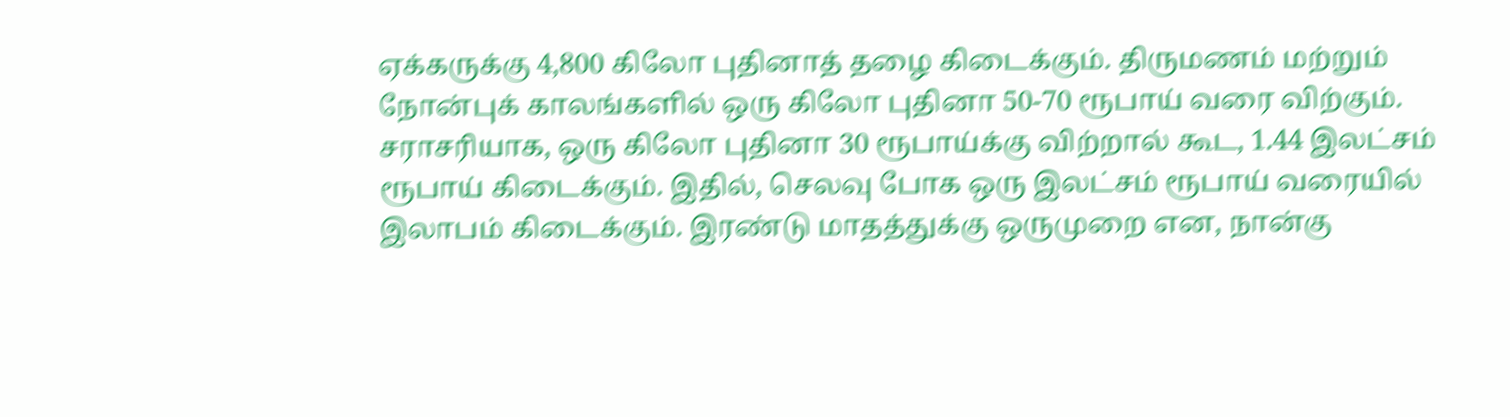ஏக்கருக்கு 4,800 கிலோ புதினாத் தழை கிடைக்கும். திருமணம் மற்றும் நோன்புக் காலங்களில் ஒரு கிலோ புதினா 50-70 ரூபாய் வரை விற்கும். சராசரியாக, ஒரு கிலோ புதினா 30 ரூபாய்க்கு விற்றால் கூட, 1.44 இலட்சம் ரூபாய் கிடைக்கும். இதில், செலவு போக ஒரு இலட்சம் ரூபாய் வரையில் இலாபம் கிடைக்கும். இரண்டு மாதத்துக்கு ஒருமுறை என, நான்கு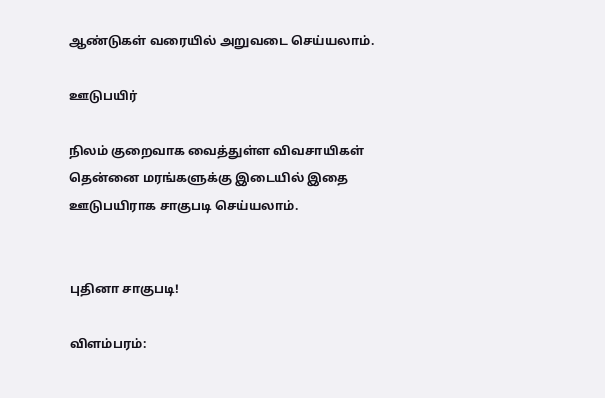ஆண்டுகள் வரையில் அறுவடை செய்யலாம்.

ஊடுபயிர்

நிலம் குறைவாக வைத்துள்ள விவசாயிகள் தென்னை மரங்களுக்கு இடையில் இதை ஊடுபயிராக சாகுபடி செய்யலாம்.


புதினா சாகுபடி!

விளம்பரம்: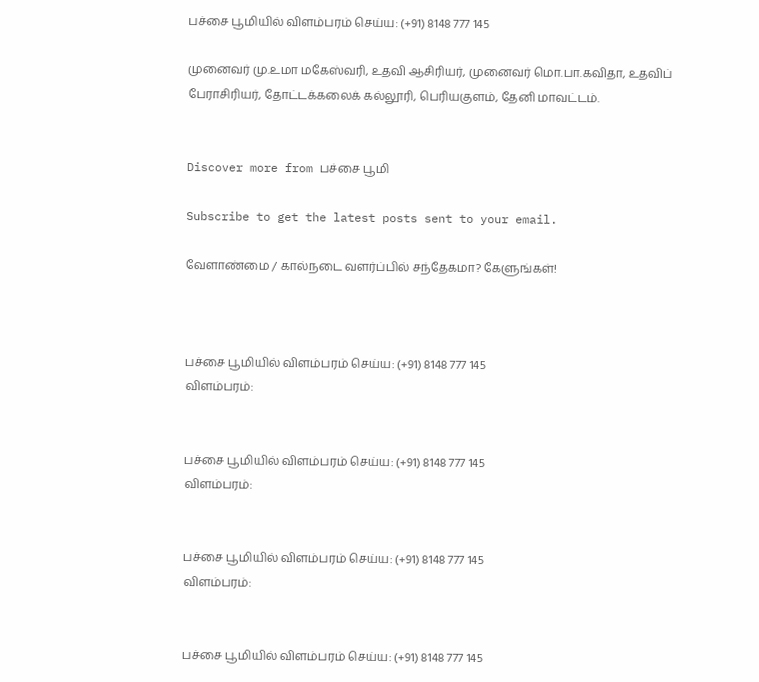பச்சை பூமியில் விளம்பரம் செய்ய: (+91) 8148 777 145

முனைவர் மு.உமா மகேஸ்வரி, உதவி ஆசிரியர், முனைவர் மொ.பா.கவிதா, உதவிப் பேராசிரியர், தோட்டக்கலைக் கல்லூரி, பெரியகுளம், தேனி மாவட்டம்.


Discover more from பச்சை பூமி

Subscribe to get the latest posts sent to your email.

வேளாண்மை / கால்நடை வளர்ப்பில் சந்தேகமா? கேளுங்கள்!



பச்சை பூமியில் விளம்பரம் செய்ய: (+91) 8148 777 145
விளம்பரம்:


பச்சை பூமியில் விளம்பரம் செய்ய: (+91) 8148 777 145
விளம்பரம்:


பச்சை பூமியில் விளம்பரம் செய்ய: (+91) 8148 777 145
விளம்பரம்:


பச்சை பூமியில் விளம்பரம் செய்ய: (+91) 8148 777 145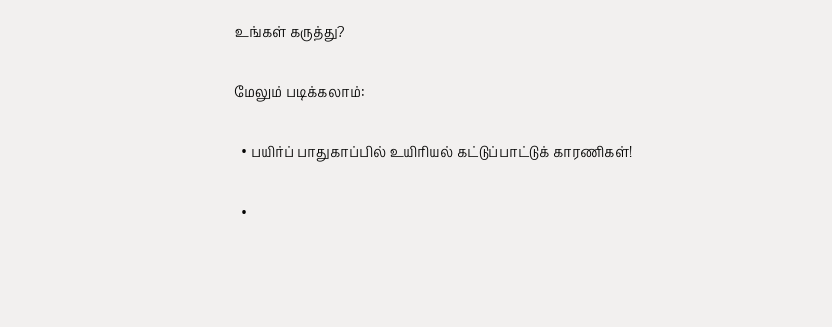உங்கள் கருத்து?

மேலும் படிக்கலாம்:

  • பயிர்ப் பாதுகாப்பில் உயிரியல் கட்டுப்பாட்டுக் காரணிகள்!

  •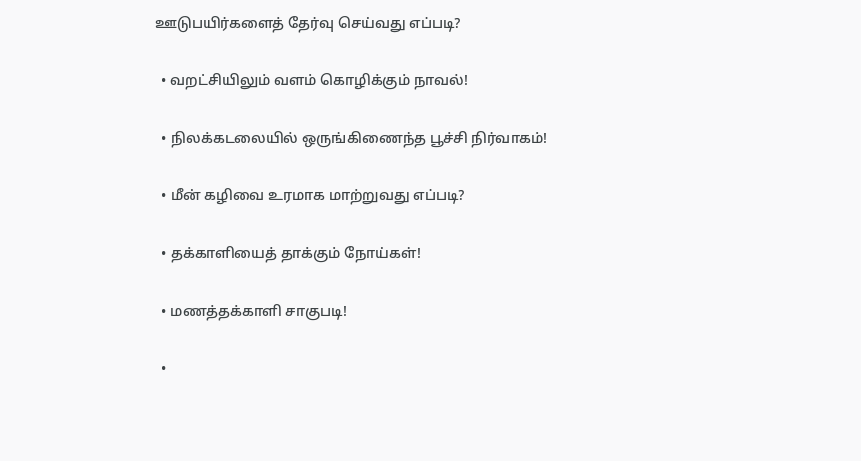ஊடுபயிர்களைத் தேர்வு செய்வது எப்படி?

  • வறட்சியிலும் வளம் கொழிக்கும் நாவல்!

  • நிலக்கடலையில் ஒருங்கிணைந்த பூச்சி நிர்வாகம்!

  • மீன் கழிவை உரமாக மாற்றுவது எப்படி?

  • தக்காளியைத் தாக்கும் நோய்கள்!

  • மணத்தக்காளி சாகுபடி!

  •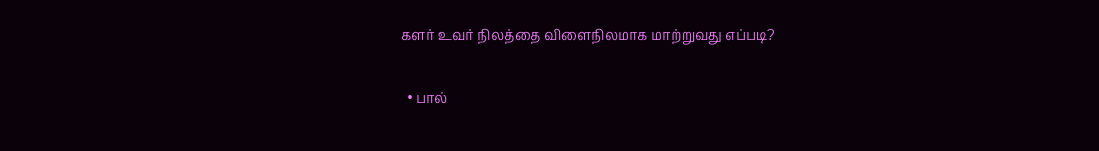களர் உவர் நிலத்தை விளைநிலமாக மாற்றுவது எப்படி?

  • பால்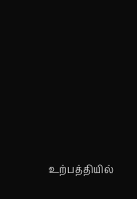உற்பத்தியில்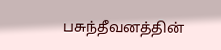பசுந்தீவனத்தின்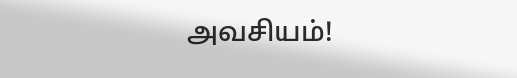அவசியம்!